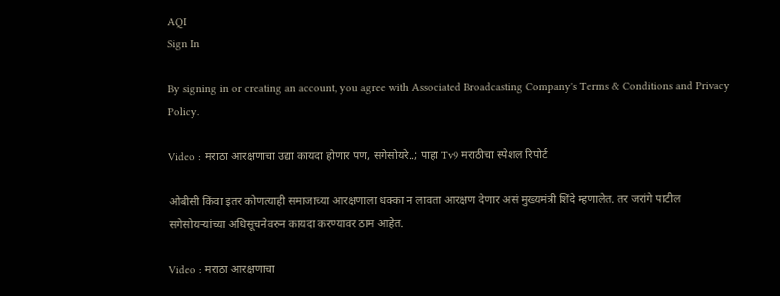AQI
Sign In

By signing in or creating an account, you agree with Associated Broadcasting Company's Terms & Conditions and Privacy Policy.

Video : मराठा आरक्षणाचा उद्या कायदा होणार पण, सगेसोयरे..; पाहा Tv9 मराठीचा स्पेशल रिपोर्ट

ओबीसी किंवा इतर कोणत्याही समाजाच्या आरक्षणाला धक्का न लावता आरक्षण देणार असं मुख्यमंत्री शिंदे म्हणालेत. तर जरांगे पाटील सगेसोयऱ्यांच्या अधिसूचनेवरुन कायदा करण्यावर ठाम आहेत.

Video : मराठा आरक्षणाचा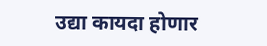उद्या कायदा होणार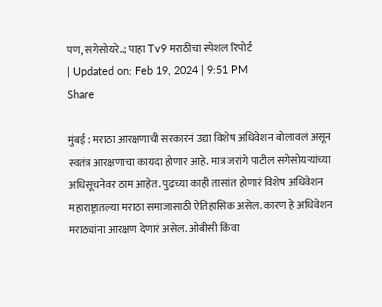पण, सगेसोयरे..; पाहा Tv9 मराठीचा स्पेशल रिपोर्ट
| Updated on: Feb 19, 2024 | 9:51 PM
Share

मुंबई : मराठा आरक्षणाची सरकारनं उद्या विशेष अधिवेशन बोलावलं असून स्वतंत्र आरक्षणाचा कायदा होणार आहे. मात्र जरांगे पाटील सगेसोयऱ्यांच्या अधिसूचनेवर ठाम आहेत. पुढच्या काही तासांत होणारं विशेष अधिवेशन महाराष्ट्रातल्या मराठा समाजासाठी ऐतिहासिक असेल. कारण हे अधिवेशन मराठ्यांना आरक्षण देणारं असेल. ओबीसी किंवा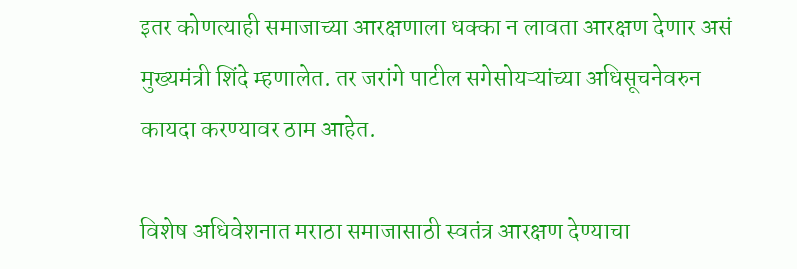इतर कोणत्याही समाजाच्या आरक्षणाला धक्का न लावता आरक्षण देणार असं मुख्यमंत्री शिंदे म्हणालेत. तर जरांगे पाटील सगेसोयऱ्यांच्या अधिसूचनेवरुन कायदा करण्यावर ठाम आहेत.

विशेष अधिवेशनात मराठा समाजासाठी स्वतंत्र आरक्षण देण्याचा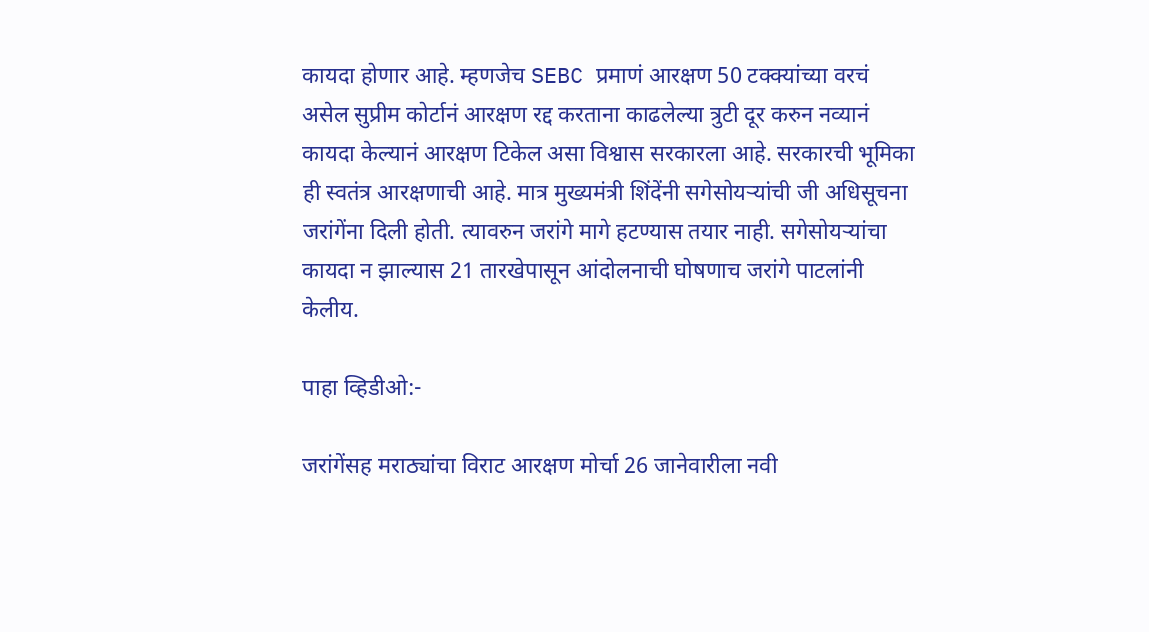कायदा होणार आहे. म्हणजेच SEBC प्रमाणं आरक्षण 50 टक्क्यांच्या वरचं असेल सुप्रीम कोर्टानं आरक्षण रद्द करताना काढलेल्या त्रुटी दूर करुन नव्यानं कायदा केल्यानं आरक्षण टिकेल असा विश्वास सरकारला आहे. सरकारची भूमिका ही स्वतंत्र आरक्षणाची आहे. मात्र मुख्यमंत्री शिंदेंनी सगेसोयऱ्यांची जी अधिसूचना जरांगेंना दिली होती. त्यावरुन जरांगे मागे हटण्यास तयार नाही. सगेसोयऱ्यांचा कायदा न झाल्यास 21 तारखेपासून आंदोलनाची घोषणाच जरांगे पाटलांनी केलीय.

पाहा व्हिडीओ:-

जरांगेंसह मराठ्यांचा विराट आरक्षण मोर्चा 26 जानेवारीला नवी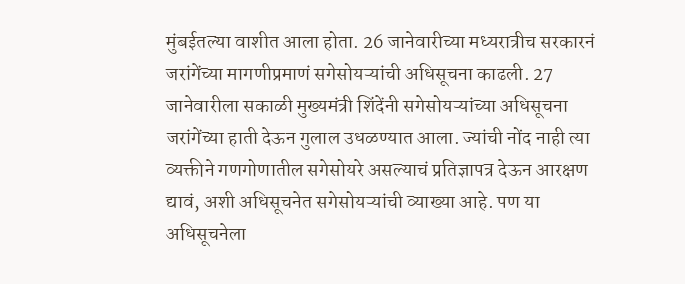मुंबईतल्या वाशीत आला होता. 26 जानेवारीच्या मध्यरात्रीच सरकारनं जरांगेंच्या मागणीप्रमाणं सगेसोयऱ्यांची अधिसूचना काढली. 27 जानेवारीला सकाळी मुख्यमंत्री शिंदेंनी सगेसोयऱ्यांच्या अधिसूचना जरांगेंच्या हाती देऊन गुलाल उधळण्यात आला. ज्यांची नोंद नाही त्या व्यक्तीने गणगोणातील सगेसोयरे असल्याचं प्रतिज्ञापत्र देऊन आरक्षण द्यावं, अशी अधिसूचनेत सगेसोयऱ्यांची व्याख्या आहे. पण या अधिसूचनेला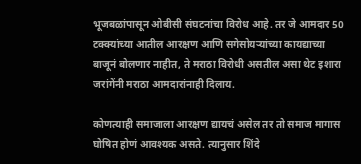भूजबळांपासून ओबीसी संघटनांचा विरोध आहे. तर जे आमदार 50 टक्क्यांच्या आतील आरक्षण आणि सगेसोयऱ्यांच्या कायद्याच्या बाजूनं बोलणार नाहीत, ते मराठा विरोधी असतील असा थेट इशारा जरांगेंनी मराठा आमदारांनाही दिलाय.

कोणत्याही समाजाला आरक्षण द्यायचं असेल तर तो समाज मागास घोषित होणं आवश्यक असते. त्यानुसार शिंदे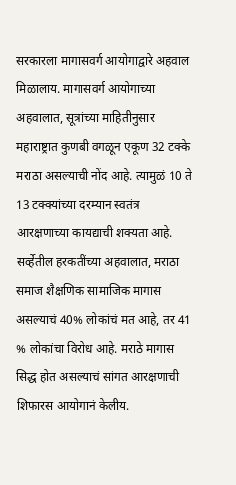सरकारला मागासवर्ग आयोगाद्वारे अहवाल मिळालाय. मागासवर्ग आयोगाच्या अहवालात, सूत्रांच्या माहितीनुसार महाराष्ट्रात कुणबी वगळून एकूण 32 टक्के मराठा असल्याची नोंद आहे. त्यामुळं 10 ते 13 टक्क्यांच्या दरम्यान स्वतंत्र आरक्षणाच्या कायद्याची शक्यता आहे. सर्व्हेतील हरकतींच्या अहवालात, मराठा समाज शैक्षणिक सामाजिक मागास असल्याचं 40% लोकांचं मत आहे, तर 41 % लोकांचा विरोध आहे. मराठे मागास सिद्ध होत असल्याचं सांगत आरक्षणाची शिफारस आयोगानं केलीय.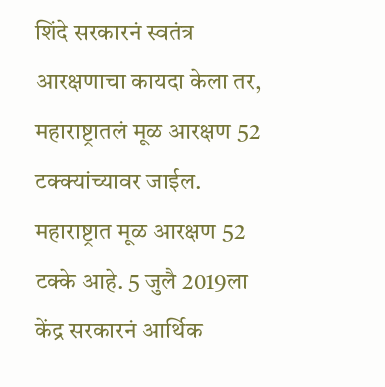शिंदे सरकारनं स्वतंत्र आरक्षणाचा कायदा केला तर, महाराष्ट्रातलं मूळ आरक्षण 52 टक्क्यांच्यावर जाईल. महाराष्ट्रात मूळ आरक्षण 52 टक्के आहे. 5 जुलै 2019ला केंद्र सरकारनं आर्थिक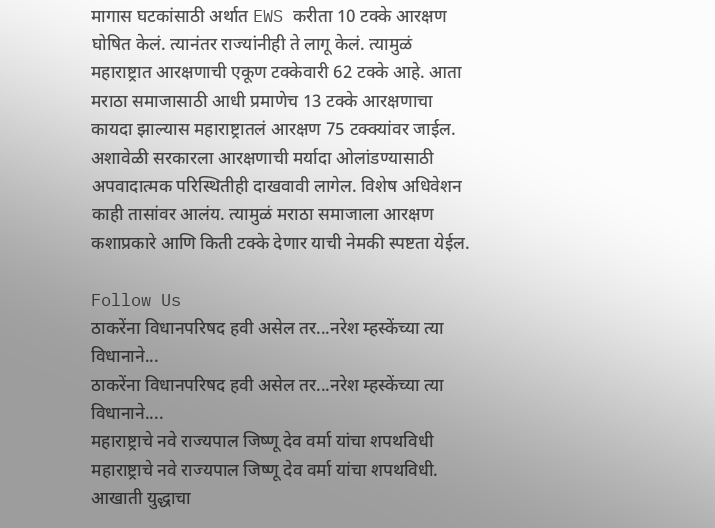मागास घटकांसाठी अर्थात EWS करीता 10 टक्के आरक्षण घोषित केलं. त्यानंतर राज्यांनीही ते लागू केलं. त्यामुळं महाराष्ट्रात आरक्षणाची एकूण टक्केवारी 62 टक्के आहे. आता मराठा समाजासाठी आधी प्रमाणेच 13 टक्के आरक्षणाचा कायदा झाल्यास महाराष्ट्रातलं आरक्षण 75 टक्क्यांवर जाईल. अशावेळी सरकारला आरक्षणाची मर्यादा ओलांडण्यासाठी अपवादात्मक परिस्थितीही दाखवावी लागेल. विशेष अधिवेशन काही तासांवर आलंय. त्यामुळं मराठा समाजाला आरक्षण कशाप्रकारे आणि किती टक्के देणार याची नेमकी स्पष्टता येईल.

Follow Us
ठाकरेंना विधानपरिषद हवी असेल तर...नरेश म्हस्केंच्या त्या विधानाने...
ठाकरेंना विधानपरिषद हवी असेल तर...नरेश म्हस्केंच्या त्या विधानाने....
महाराष्ट्राचे नवे राज्यपाल जिष्णू देव वर्मा यांचा शपथविधी
महाराष्ट्राचे नवे राज्यपाल जिष्णू देव वर्मा यांचा शपथविधी.
आखाती युद्धाचा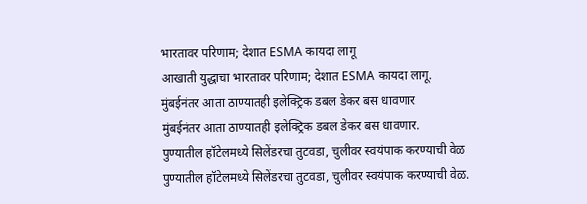भारतावर परिणाम; देशात ESMA कायदा लागू
आखाती युद्धाचा भारतावर परिणाम; देशात ESMA कायदा लागू.
मुंबईनंतर आता ठाण्यातही इलेक्ट्रिक डबल डेकर बस धावणार
मुंबईनंतर आता ठाण्यातही इलेक्ट्रिक डबल डेकर बस धावणार.
पुण्यातील हॉटेलमध्ये सिलेंडरचा तुटवडा, चुलीवर स्वयंपाक करण्याची वेळ
पुण्यातील हॉटेलमध्ये सिलेंडरचा तुटवडा, चुलीवर स्वयंपाक करण्याची वेळ.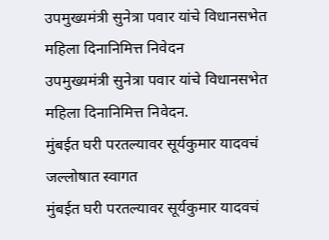उपमुख्यमंत्री सुनेत्रा पवार यांचे विधानसभेत महिला दिनानिमित्त निवेदन
उपमुख्यमंत्री सुनेत्रा पवार यांचे विधानसभेत महिला दिनानिमित्त निवेदन.
मुंबईत घरी परतल्यावर सूर्यकुमार यादवचं जल्लोषात स्वागत
मुंबईत घरी परतल्यावर सूर्यकुमार यादवचं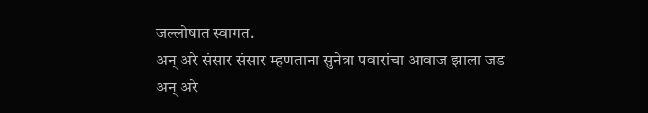जल्लोषात स्वागत.
अन् अरे संसार संसार म्हणताना सुनेत्रा पवारांचा आवाज झाला जड
अन् अरे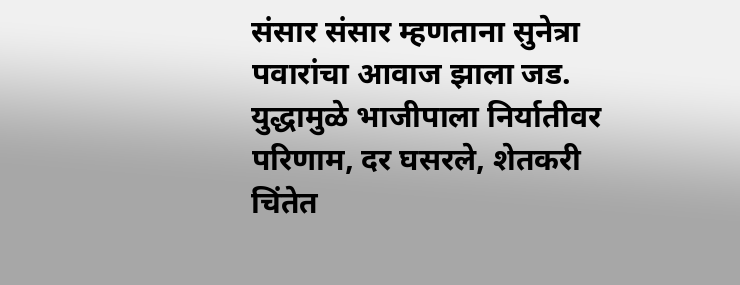संसार संसार म्हणताना सुनेत्रा पवारांचा आवाज झाला जड.
युद्धामुळे भाजीपाला निर्यातीवर परिणाम, दर घसरले, शेतकरी चिंतेत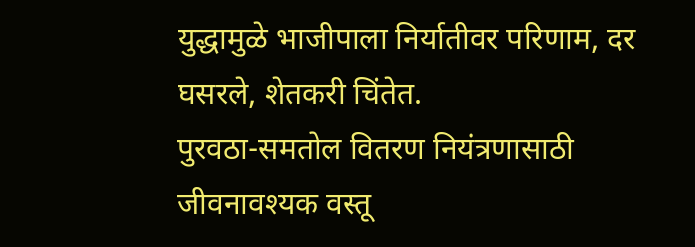युद्धामुळे भाजीपाला निर्यातीवर परिणाम, दर घसरले, शेतकरी चिंतेत.
पुरवठा-समतोल वितरण नियंत्रणासाठी जीवनावश्यक वस्तू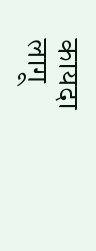कायदा लागू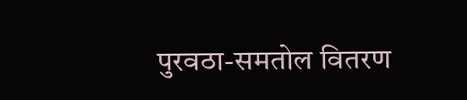पुरवठा-समतोल वितरण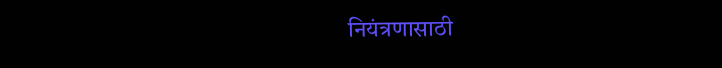नियंत्रणासाठी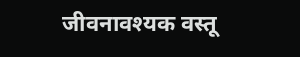जीवनावश्यक वस्तू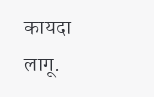कायदा लागू.